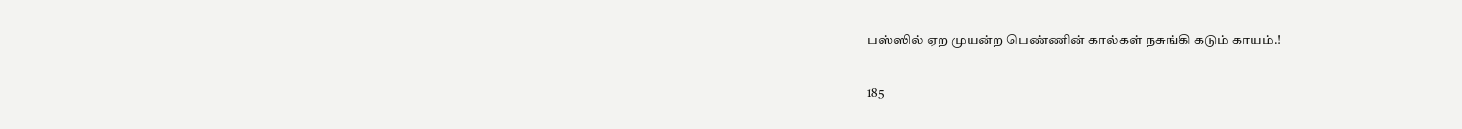பஸ்ஸில் ஏற முயன்ற பெண்ணின் கால்கள் நசுங்கி கடும் காயம்.!

185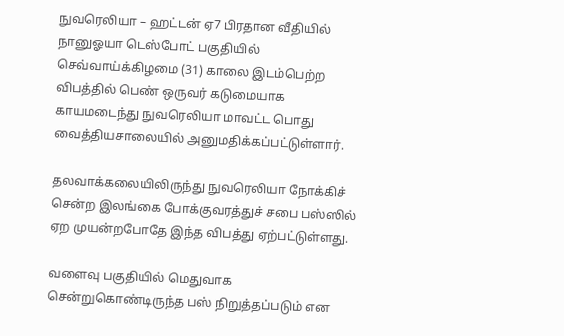நுவரெலியா – ஹட்டன் ஏ7 பிரதான வீதியில் நானுஓயா டெஸ்போட் பகுதியில் செவ்வாய்க்கிழமை (31) காலை இடம்பெற்ற விபத்தில் பெண் ஒருவர் கடுமையாக காயமடைந்து நுவரெலியா மாவட்ட பொது வைத்தியசாலையில் அனுமதிக்கப்பட்டுள்ளார்.

தலவாக்கலையிலிருந்து நுவரெலியா நோக்கிச் சென்ற இலங்கை போக்குவரத்துச் சபை பஸ்ஸில் ஏற முயன்றபோதே இந்த விபத்து ஏற்பட்டுள்ளது.

வளைவு பகுதியில் மெதுவாக சென்றுகொண்டிருந்த பஸ் நிறுத்தப்படும் என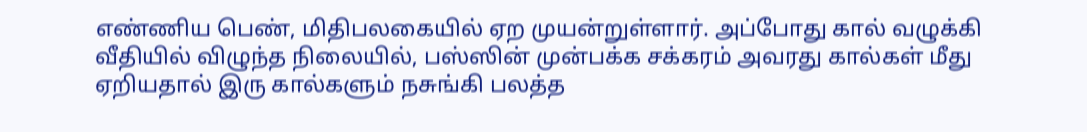எண்ணிய பெண், மிதிபலகையில் ஏற முயன்றுள்ளார். அப்போது கால் வழுக்கி வீதியில் விழுந்த நிலையில், பஸ்ஸின் முன்பக்க சக்கரம் அவரது கால்கள் மீது ஏறியதால் இரு கால்களும் நசுங்கி பலத்த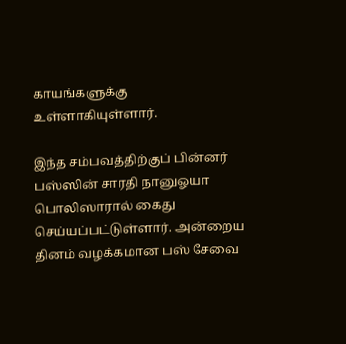காயங்களுக்கு உள்ளாகியுள்ளார்.

இந்த சம்பவத்திற்குப் பின்னர் பஸ்ஸின் சாரதி நானுஓயா பொலிஸாரால் கைது செய்யப்பட்டுள்ளார். அன்றைய தினம் வழக்கமான பஸ் சேவை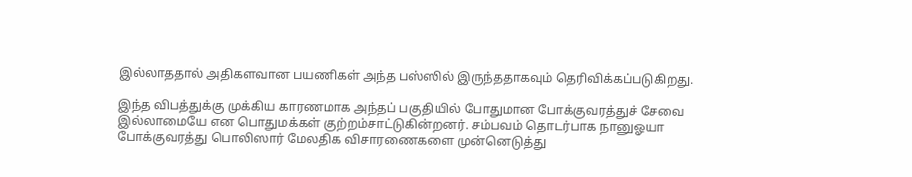இல்லாததால் அதிகளவான பயணிகள் அந்த பஸ்ஸில் இருந்ததாகவும் தெரிவிக்கப்படுகிறது.

இந்த விபத்துக்கு முக்கிய காரணமாக அந்தப் பகுதியில் போதுமான போக்குவரத்துச் சேவை இல்லாமையே என பொதுமக்கள் குற்றம்சாட்டுகின்றனர். சம்பவம் தொடர்பாக நானுஓயா போக்குவரத்து பொலிஸார் மேலதிக விசாரணைகளை முன்னெடுத்து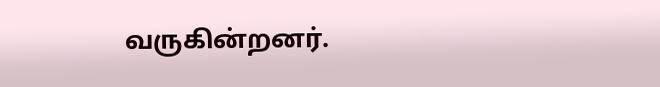வருகின்றனர்.